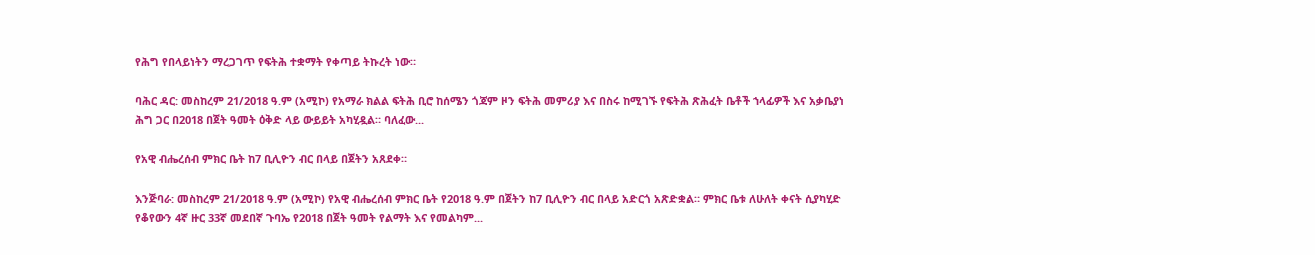የሕግ የበላይነትን ማረጋገጥ የፍትሕ ተቋማት የቀጣይ ትኩረት ነው።

ባሕር ዳር: መስከረም 21/2018 ዓ.ም (አሚኮ) የአማራ ክልል ፍትሕ ቢሮ ከሰሜን ጎጃም ዞን ፍትሕ መምሪያ እና በስሩ ከሚገኙ የፍትሕ ጽሕፈት ቤቶች ኀላፊዎች እና አቃቤያነ ሕግ ጋር በ2018 በጀት ዓመት ዕቅድ ላይ ውይይት አካሂዷል። ባለፈው...

የአዊ ብሔረሰብ ምክር ቤት ከ7 ቢሊዮን ብር በላይ በጀትን አጸደቀ።

እንጅባራ: መስከረም 21/2018 ዓ.ም (አሚኮ) የአዊ ብሔረሰብ ምክር ቤት የ2018 ዓ.ም በጀትን ከ7 ቢሊዮን ብር በላይ አድርጎ አጽድቋል። ምክር ቤቱ ለሁለት ቀናት ሲያካሂድ የቆየውን 4ኛ ዙር 33ኛ መደበኛ ጉባኤ የ2018 በጀት ዓመት የልማት እና የመልካም...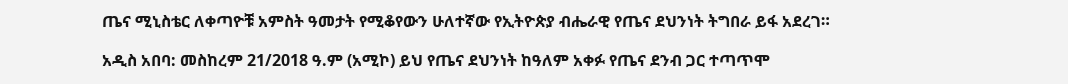ጤና ሚኒስቴር ለቀጣዮቹ አምስት ዓመታት የሚቆየውን ሁለተኛው የኢትዮጵያ ብሔራዊ የጤና ደህንነት ትግበራ ይፋ አደረገ።

አዲስ አበባ: መስከረም 21/2018 ዓ.ም (አሚኮ) ይህ የጤና ደህንነት ከዓለም አቀፉ የጤና ደንብ ጋር ተጣጥሞ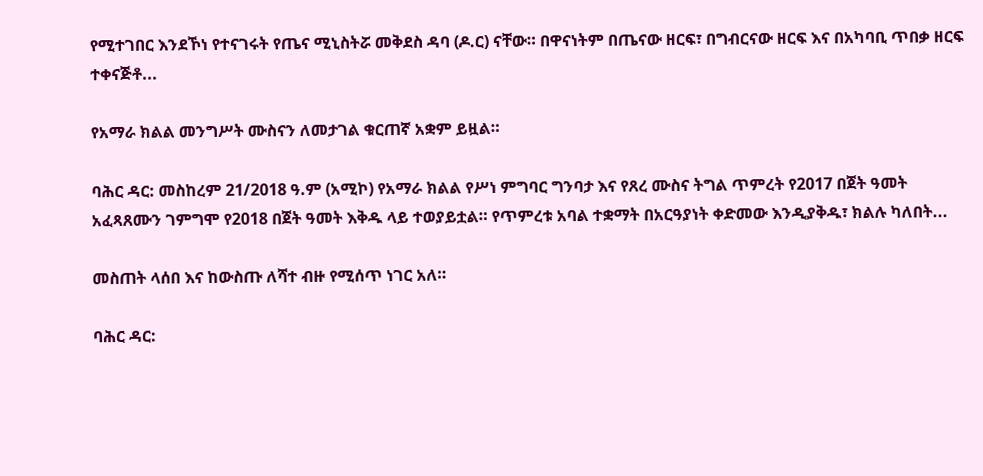የሚተገበር እንደኾነ የተናገሩት የጤና ሚኒስትሯ መቅደስ ዳባ (ዶ.ር) ናቸው። በዋናነትም በጤናው ዘርፍ፣ በግብርናው ዘርፍ እና በአካባቢ ጥበቃ ዘርፍ ተቀናጅቶ...

የአማራ ክልል መንግሥት ሙስናን ለመታገል ቁርጠኛ አቋም ይዟል።

ባሕር ዳር: መስከረም 21/2018 ዓ.ም (አሚኮ) የአማራ ክልል የሥነ ምግባር ግንባታ እና የጸረ ሙስና ትግል ጥምረት የ2017 በጀት ዓመት አፈጻጸሙን ገምግሞ የ2018 በጀት ዓመት እቅዱ ላይ ተወያይቷል። የጥምረቱ አባል ተቋማት በአርዓያነት ቀድመው እንዲያቅዱ፣ ክልሉ ካለበት...

መስጠት ላሰበ እና ከውስጡ ለሻተ ብዙ የሚሰጥ ነገር አለ።

ባሕር ዳር: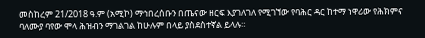መስከረም 21/2018 ዓ.ም (አሚኮ) ማኅበረሰቡን በጤናው ዘርፍ እያገለገለ የሚገኘው የባሕር ዳር ከተማ ነዋሪው የሕክምና ባለሙያ ባየው ሞላ ሕዝብን ማገልገል ከሁሉም በላይ ያስደስተኛል ይላሉ።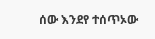ሰው እንደየ ተሰጥኦው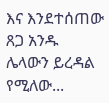እና እንደተሰጠው ጸጋ አንዱ ሌላውን ይረዳል የሚለው...